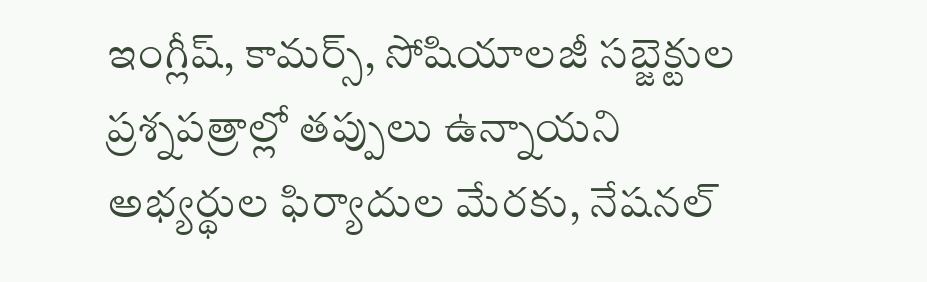ఇంగ్లీష్, కామర్స్, సోషియాలజీ సబ్జెక్టుల ప్రశ్నపత్రాల్లో తప్పులు ఉన్నాయని అభ్యర్థుల ఫిర్యాదుల మేరకు, నేషనల్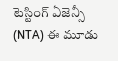టెస్టింగ్ ఏజెన్సీ (NTA) ఈ మూడు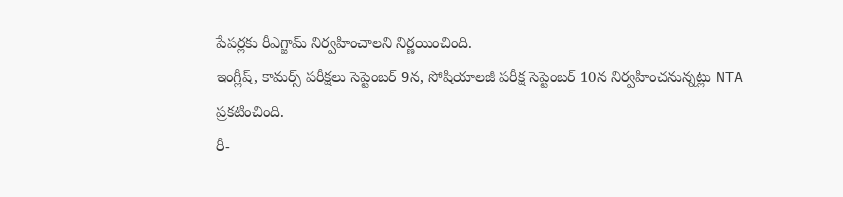పేపర్లకు రీఎగ్జామ్ నిర్వహించాలని నిర్ణయించింది.
ఇంగ్లీష్, కామర్స్ పరీక్షలు సెప్టెంబర్ 9న, సోషియాలజీ పరీక్ష సెప్టెంబర్ 10న నిర్వహించనున్నట్లు NTA ప్రకటించింది.
రీ-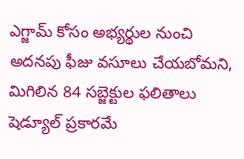ఎగ్జామ్ కోసం అభ్యర్థుల నుంచి అదనపు ఫీజు వసూలు చేయబోమని, మిగిలిన 84 సబ్జెక్టుల ఫలితాలు షెడ్యూల్ ప్రకారమే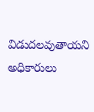విడుదలవుతాయని అధికారులు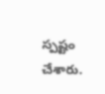స్పష్టం చేశారు.